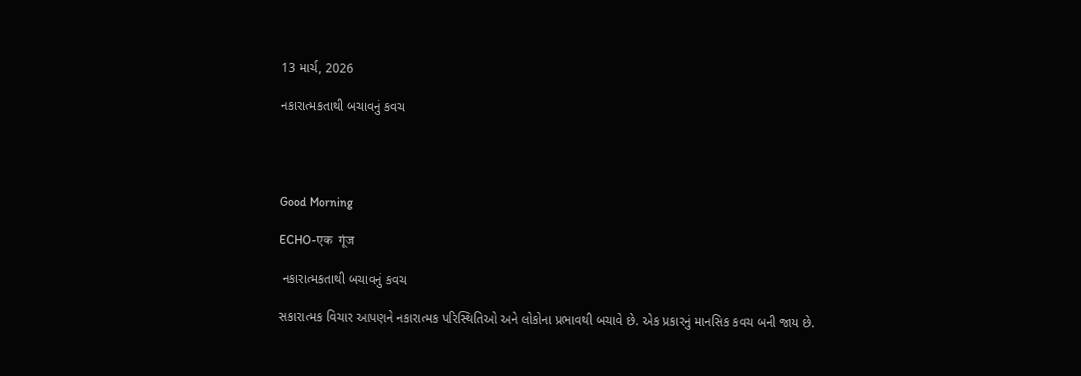13 માર્ચ, 2026

નકારાત્મકતાથી બચાવનું કવચ




Good Morning

ECHO-एक  गूंज

 નકારાત્મકતાથી બચાવનું કવચ

સકારાત્મક વિચાર આપણને નકારાત્મક પરિસ્થિતિઓ અને લોકોના પ્રભાવથી બચાવે છે. એક પ્રકારનું માનસિક કવચ બની જાય છે.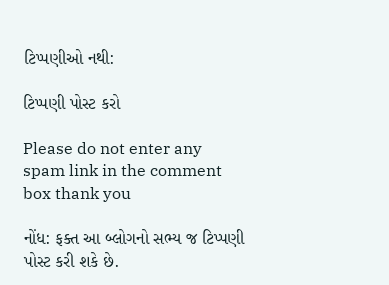ટિપ્પણીઓ નથી:

ટિપ્પણી પોસ્ટ કરો

Please do not enter any spam link in the comment box thank you

નોંધ: ફક્ત આ બ્લોગનો સભ્ય જ ટિપ્પણી પોસ્ટ કરી શકે છે.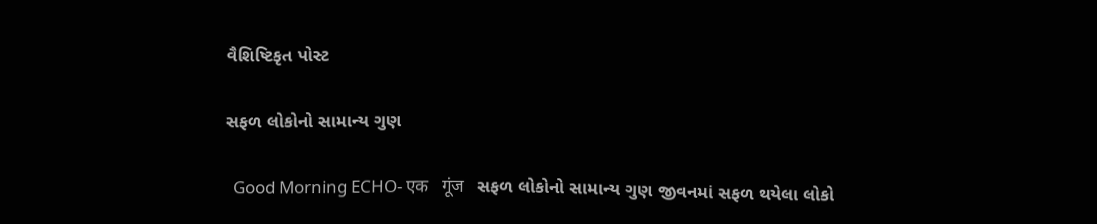વૈશિષ્ટિકૃત પોસ્ટ

સફળ લોકોનો સામાન્ય ગુણ

  Good Morning ECHO- एक   गूंज   સફળ લોકોનો સામાન્ય ગુણ જીવનમાં સફળ થયેલા લોકો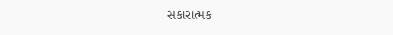સકારાત્મક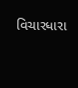વિચારધારા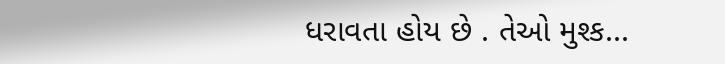ધરાવતા હોય છે . તેઓ મુશ્ક...